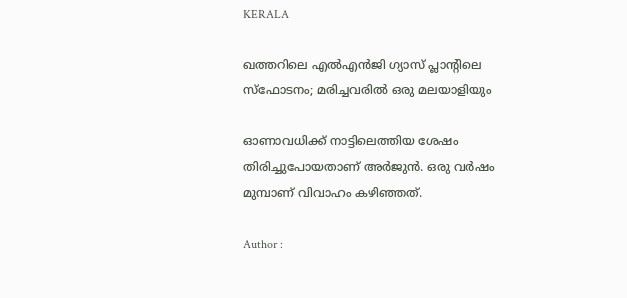KERALA

ഖത്തറിലെ എല്‍എന്‍ജി ഗ്യാസ് പ്ലാന്റിലെ സ്‌ഫോടനം; മരിച്ചവരില്‍ ഒരു മലയാളിയും

ഓണാവധിക്ക് നാട്ടിലെത്തിയ ശേഷം തിരിച്ചുപോയതാണ് അര്‍ജുന്‍. ഒരു വര്‍ഷം മുമ്പാണ് വിവാഹം കഴിഞ്ഞത്.

Author :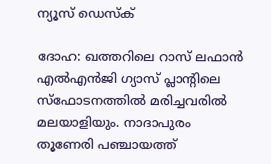ന്യൂസ് ഡെസ്ക്

ദോഹ: ഖത്തറിലെ റാസ് ലഫാന്‍ എല്‍എന്‍ജി ഗ്യാസ് പ്ലാന്റിലെ സ്‌ഫോടനത്തില്‍ മരിച്ചവരില്‍ മലയാളിയും. നാദാപുരം തൂണേരി പഞ്ചായത്ത്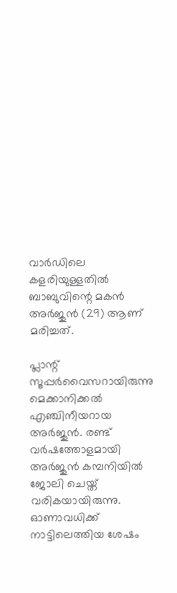വാര്‍ഡിലെ കളരിയുള്ളതില്‍ ബാബുവിന്റെ മകന്‍ അര്‍ജുന്‍ (29) ആണ് മരിച്ചത്.

പ്ലാന്റ് സൂപ്പര്‍വൈസറായിരുന്നു മെക്കാനിക്കല്‍ എഞ്ചിനീയറായ അര്‍ജുന്‍. രണ്ട് വര്‍ഷത്തോളമായി അര്‍ജുന്‍ കമ്പനിയില്‍ ജോലി ചെയ്ത് വരികയായിരുന്നു. ഓണാവധിക്ക് നാട്ടിലെത്തിയ ശേഷം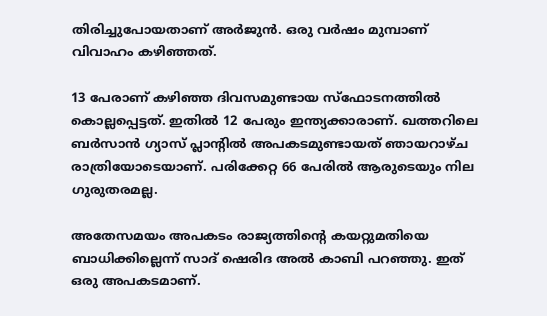തിരിച്ചുപോയതാണ് അര്‍ജുന്‍. ഒരു വര്‍ഷം മുമ്പാണ് വിവാഹം കഴിഞ്ഞത്.

13 പേരാണ് കഴിഞ്ഞ ദിവസമുണ്ടായ സ്‌ഫോടനത്തില്‍ കൊല്ലപ്പെട്ടത്. ഇതില്‍ 12 പേരും ഇന്ത്യക്കാരാണ്. ഖത്തറിലെ ബര്‍സാന്‍ ഗ്യാസ് പ്ലാന്റില്‍ അപകടമുണ്ടായത് ഞായറാഴ്ച രാത്രിയോടെയാണ്. പരിക്കേറ്റ 66 പേരില്‍ ആരുടെയും നില ഗുരുതരമല്ല.

അതേസമയം അപകടം രാജ്യത്തിന്റെ കയറ്റുമതിയെ ബാധിക്കില്ലെന്ന് സാദ് ഷെരിദ അല്‍ കാബി പറഞ്ഞു. ഇത് ഒരു അപകടമാണ്.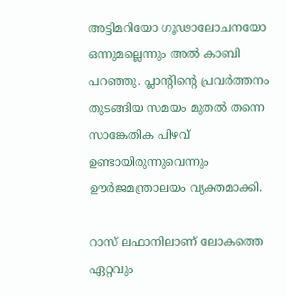അട്ടിമറിയോ ഗൂഢാലോചനയോ ഒന്നുമല്ലെന്നും അല്‍ കാബി പറഞ്ഞു. പ്ലാന്റിന്റെ പ്രവര്‍ത്തനം തുടങ്ങിയ സമയം മുതല്‍ തന്നെ സാങ്കേതിക പിഴവ് ഉണ്ടായിരുന്നുവെന്നും ഊര്‍ജമന്ത്രാലയം വ്യക്തമാക്കി.

റാസ് ലഫാനിലാണ് ലോകത്തെ ഏറ്റവും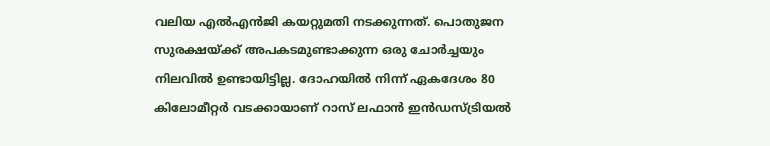വലിയ എല്‍എന്‍ജി കയറ്റുമതി നടക്കുന്നത്. പൊതുജന സുരക്ഷയ്ക്ക് അപകടമുണ്ടാക്കുന്ന ഒരു ചോര്‍ച്ചയും നിലവില്‍ ഉണ്ടായിട്ടില്ല. ദോഹയില്‍ നിന്ന് ഏകദേശം 80 കിലോമീറ്റര്‍ വടക്കായാണ് റാസ് ലഫാന്‍ ഇന്‍ഡസ്ട്രിയല്‍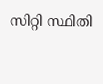സിറ്റി സ്ഥിതി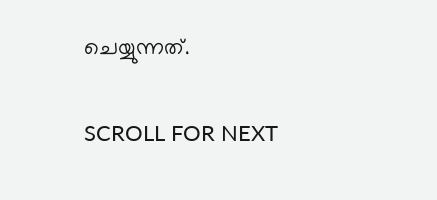ചെയ്യുന്നത്.

SCROLL FOR NEXT